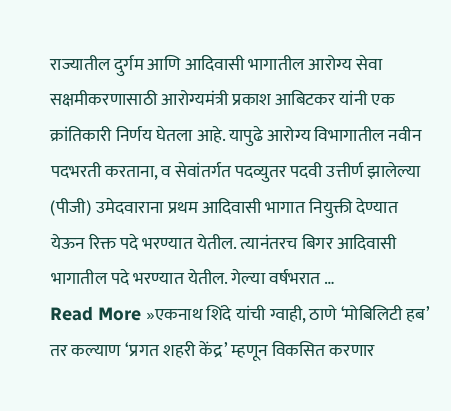राज्यातील दुर्गम आणि आदिवासी भागातील आरोग्य सेवा सक्षमीकरणासाठी आरोग्यमंत्री प्रकाश आबिटकर यांनी एक क्रांतिकारी निर्णय घेतला आहे. यापुढे आरोग्य विभागातील नवीन पदभरती करताना, व सेवांतर्गत पदव्युतर पदवी उत्तीर्ण झालेल्या (पीजी) उमेदवाराना प्रथम आदिवासी भागात नियुक्ती देण्यात येऊन रिक्त पदे भरण्यात येतील. त्यानंतरच बिगर आदिवासी भागातील पदे भरण्यात येतील. गेल्या वर्षभरात …
Read More »एकनाथ शिंदे यांची ग्वाही, ठाणे ‘मोबिलिटी हब’ तर कल्याण ‘प्रगत शहरी केंद्र’ म्हणून विकसित करणार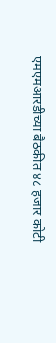एमएमआरडीच्या बैठकीत ४८ हजार कोटी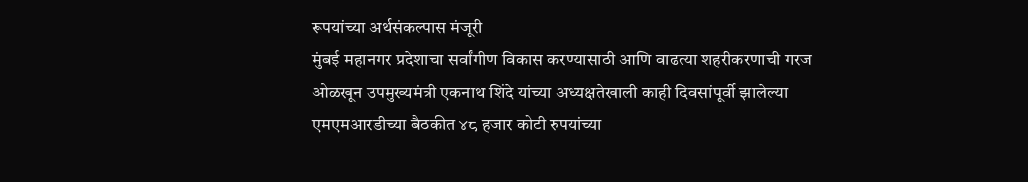रूपयांच्या अर्थसंकल्पास मंजूरी
मुंबई महानगर प्रदेशाचा सर्वांगीण विकास करण्यासाठी आणि वाढत्या शहरीकरणाची गरज ओळखून उपमुख्यमंत्री एकनाथ शिंदे यांच्या अध्यक्षतेखाली काही दिवसांपूर्वी झालेल्या एमएमआरडीच्या बैठकीत ४८ हजार कोटी रुपयांच्या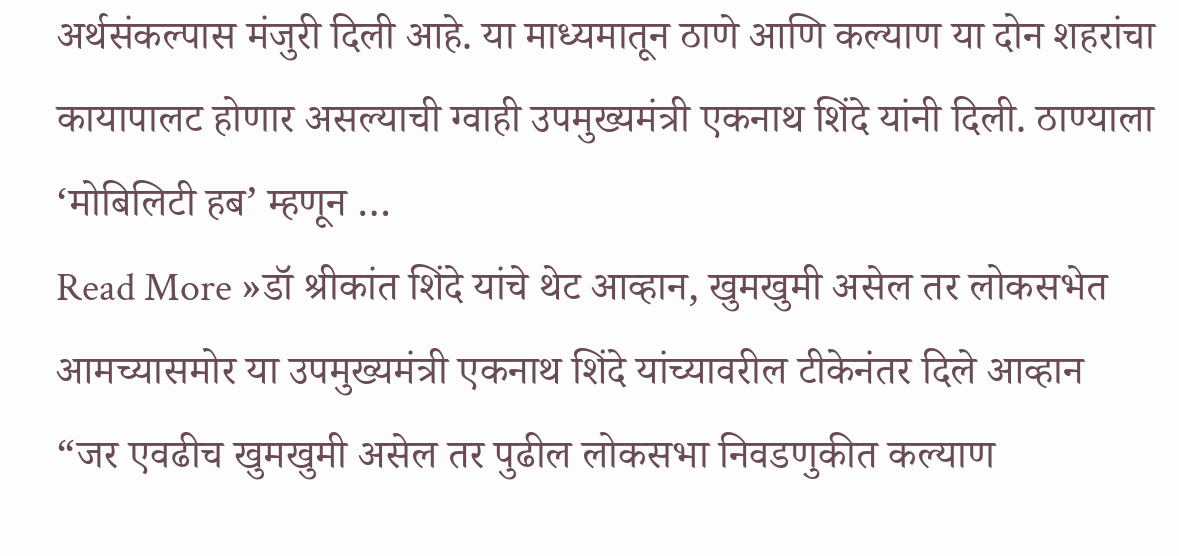अर्थसंकल्पास मंजुरी दिली आहे. या माध्यमातून ठाणे आणि कल्याण या दोन शहरांचा कायापालट होणार असल्याची ग्वाही उपमुख्यमंत्री एकनाथ शिंदे यांनी दिली. ठाण्याला ‘मोबिलिटी हब’ म्हणून …
Read More »डॉ श्रीकांत शिंदे यांचे थेट आव्हान, खुमखुमी असेल तर लोकसभेत आमच्यासमोर या उपमुख्यमंत्री एकनाथ शिंदे यांच्यावरील टीकेनंतर दिले आव्हान
“जर एवढीच खुमखुमी असेल तर पुढील लोकसभा निवडणुकीत कल्याण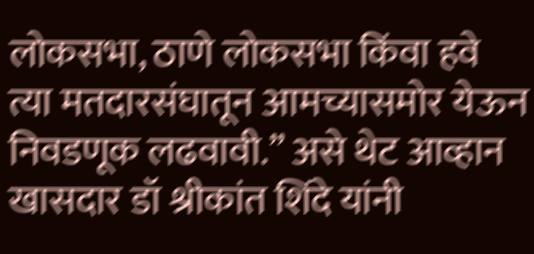लोकसभा, ठाणे लोकसभा किंवा हवे त्या मतदारसंघातून आमच्यासमोर येऊन निवडणूक लढवावी.” असे थेट आव्हान खासदार डॉ श्रीकांत शिंदे यांनी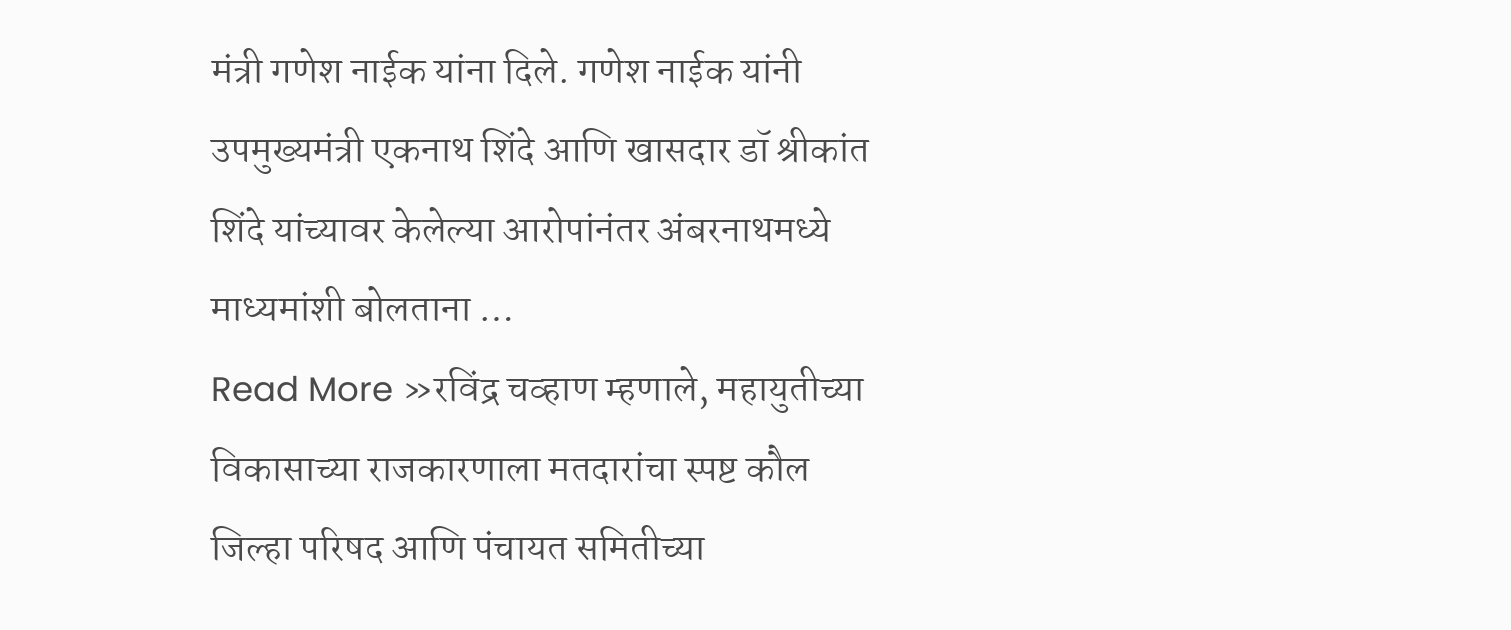मंत्री गणेश नाईक यांना दिले. गणेश नाईक यांनी उपमुख्यमंत्री एकनाथ शिंदे आणि खासदार डॉ श्रीकांत शिंदे यांच्यावर केलेल्या आरोपांनंतर अंबरनाथमध्ये माध्यमांशी बोलताना …
Read More »रविंद्र चव्हाण म्हणाले, महायुतीच्या विकासाच्या राजकारणाला मतदारांचा स्पष्ट कौल जिल्हा परिषद आणि पंचायत समितीच्या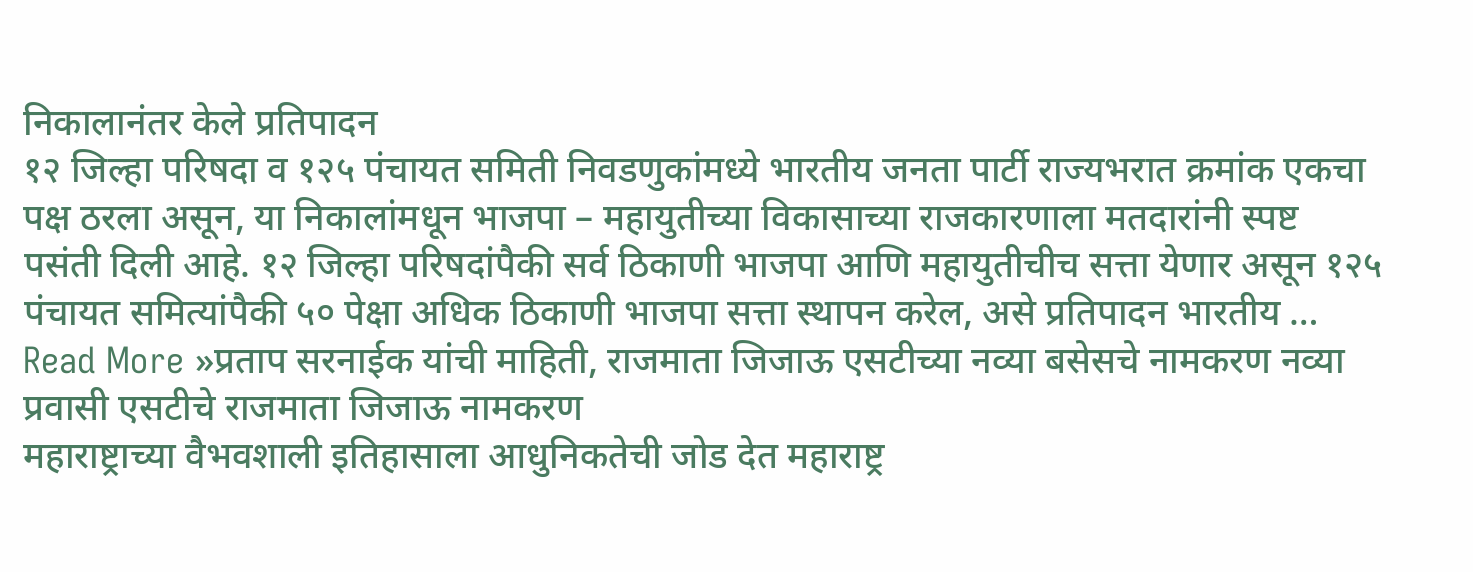निकालानंतर केले प्रतिपादन
१२ जिल्हा परिषदा व १२५ पंचायत समिती निवडणुकांमध्ये भारतीय जनता पार्टी राज्यभरात क्रमांक एकचा पक्ष ठरला असून, या निकालांमधून भाजपा – महायुतीच्या विकासाच्या राजकारणाला मतदारांनी स्पष्ट पसंती दिली आहे. १२ जिल्हा परिषदांपैकी सर्व ठिकाणी भाजपा आणि महायुतीचीच सत्ता येणार असून १२५ पंचायत समित्यांपैकी ५० पेक्षा अधिक ठिकाणी भाजपा सत्ता स्थापन करेल, असे प्रतिपादन भारतीय …
Read More »प्रताप सरनाईक यांची माहिती, राजमाता जिजाऊ एसटीच्या नव्या बसेसचे नामकरण नव्या प्रवासी एसटीचे राजमाता जिजाऊ नामकरण
महाराष्ट्राच्या वैभवशाली इतिहासाला आधुनिकतेची जोड देत महाराष्ट्र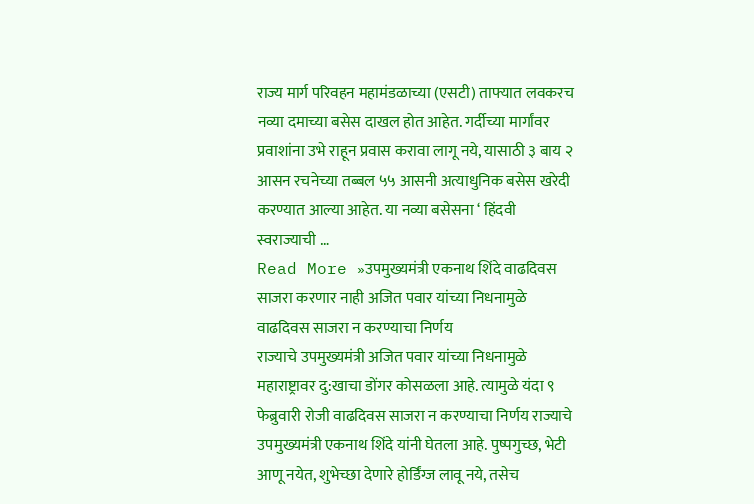राज्य मार्ग परिवहन महामंडळाच्या (एसटी) ताफ्यात लवकरच नव्या दमाच्या बसेस दाखल होत आहेत. गर्दीच्या मार्गांवर प्रवाशांना उभे राहून प्रवास करावा लागू नये, यासाठी ३ बाय २ आसन रचनेच्या तब्बल ५५ आसनी अत्याधुनिक बसेस खरेदी करण्यात आल्या आहेत. या नव्या बसेसना ‘ हिंदवी स्वराज्याची …
Read More »उपमुख्यमंत्री एकनाथ शिंदे वाढदिवस साजरा करणार नाही अजित पवार यांच्या निधनामुळे वाढदिवस साजरा न करण्याचा निर्णय
राज्याचे उपमुख्यमंत्री अजित पवार यांच्या निधनामुळे महाराष्ट्रावर दु:खाचा डोंगर कोसळला आहे. त्यामुळे यंदा ९ फेब्रुवारी रोजी वाढदिवस साजरा न करण्याचा निर्णय राज्याचे उपमुख्यमंत्री एकनाथ शिंदे यांनी घेतला आहे. पुष्पगुच्छ, भेटी आणू नयेत, शुभेच्छा देणारे होर्डिंग्ज लावू नये, तसेच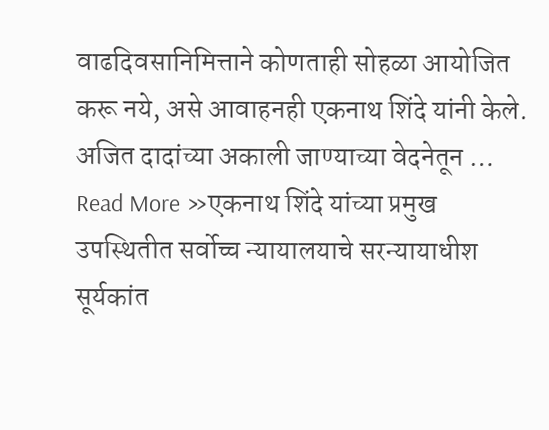वाढदिवसानिमित्ताने कोणताही सोहळा आयोजित करू नये, असे आवाहनही एकनाथ शिंदे यांनी केले. अजित दादांच्या अकाली जाण्याच्या वेदनेतून …
Read More »एकनाथ शिंदे यांच्या प्रमुख उपस्थितीत सर्वोच्च न्यायालयाचे सरन्यायाधीश सूर्यकांत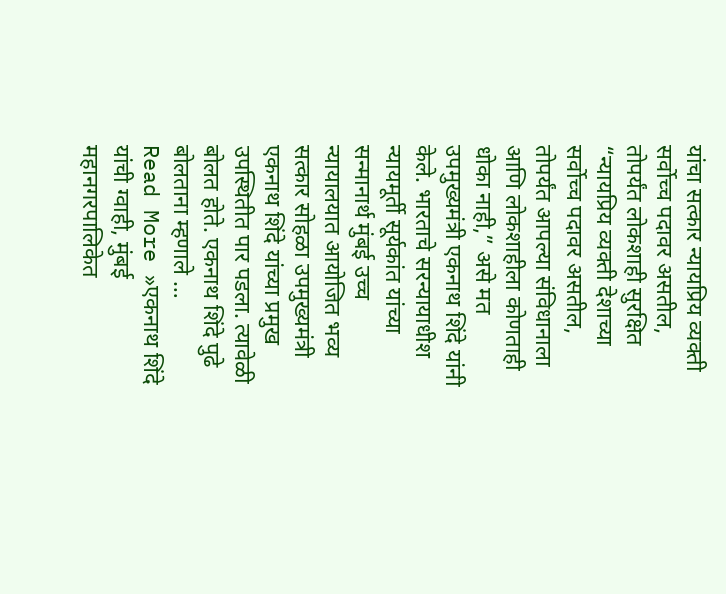यांचा सत्कार न्यायप्रिय व्यक्ती सर्वोच्च पदावर असतील, तोपर्यंत लोकशाही सुरक्षित
“न्यायप्रिय व्यक्ती देशाच्या सर्वोच्च पदावर असतील, तोपर्यंत आपल्या संविधानाला आणि लोकशाहीला कोणताही धोका नाही,” असे मत उपमुख्यमंत्री एकनाथ शिंदे यांनी केले. भारताचे सरन्यायाधीश न्यायमूर्ती सूर्यकांत यांच्या सन्मानार्थ मुंबई उच्च न्यायालयात आयोजित भव्य सत्कार सोहळा उपमुख्यमंत्री एकनाथ शिंदे यांच्या प्रमुख उपस्थितीत पार पडला. त्यावेळी बोलत होते. एकनाथ शिंदे पुढे बोलताना म्हणाले …
Read More »एकनाथ शिंदे यांची ग्वाही, मुंबई महानगरपालिकेत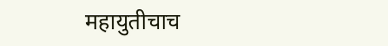महायुतीचाच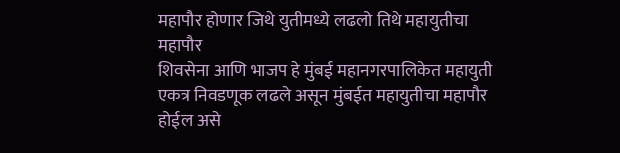महापौर होणार जिथे युतीमध्ये लढलो तिथे महायुतीचा महापौर
शिवसेना आणि भाजप हे मुंबई महानगरपालिकेत महायुती एकत्र निवडणूक लढले असून मुंबईत महायुतीचा महापौर होईल असे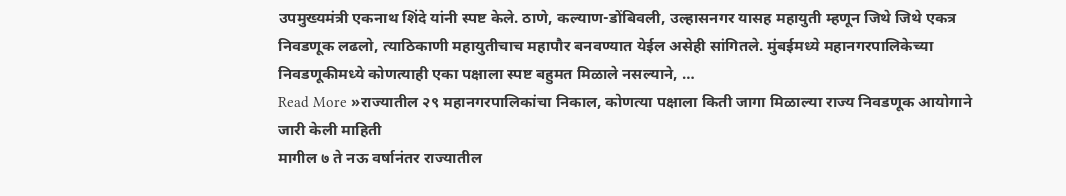उपमुख्यमंत्री एकनाथ शिंदे यांनी स्पष्ट केले. ठाणे, कल्याण-डोंबिवली, उल्हासनगर यासह महायुती म्हणून जिथे जिथे एकत्र निवडणूक लढलो, त्याठिकाणी महायुतीचाच महापौर बनवण्यात येईल असेही सांगितले. मुंबईमध्ये महानगरपालिकेच्या निवडणूकीमध्ये कोणत्याही एका पक्षाला स्पष्ट बहुमत मिळाले नसल्याने, …
Read More »राज्यातील २९ महानगरपालिकांचा निकाल, कोणत्या पक्षाला किती जागा मिळाल्या राज्य निवडणूक आयोगाने जारी केली माहिती
मागील ७ ते नऊ वर्षानंतर राज्यातील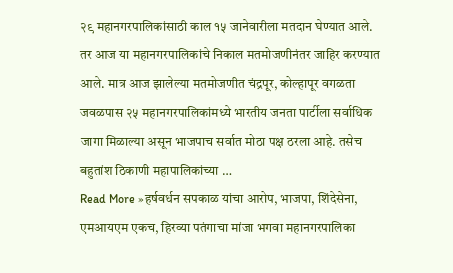२९ महानगरपालिकांसाठी काल १५ जानेवारीला मतदान घेण्यात आले. तर आज या महानगरपालिकांचे निकाल मतमोजणीनंतर जाहिर करण्यात आले. मात्र आज झालेल्या मतमोजणीत चंद्रपूर, कोल्हापूर वगळता जवळपास २५ महानगरपालिकांमध्ये भारतीय जनता पार्टीला सर्वाधिक जागा मिळाल्या असून भाजपाच सर्वात मोठा पक्ष ठरला आहे. तसेच बहुतांश ठिकाणी महापालिकांच्या …
Read More »हर्षवर्धन सपकाळ यांचा आरोप, भाजपा, शिंदेसेना, एमआयएम एकच, हिरव्या पतंगाचा मांजा भगवा महानगरपालिका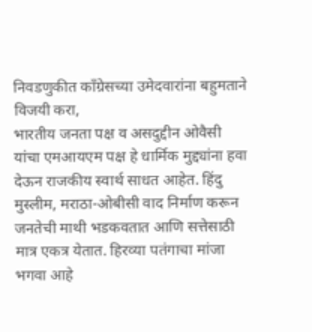निवडणुकीत काँग्रेसच्या उमेदवारांना बहुमताने विजयी करा,
भारतीय जनता पक्ष व असदुद्दीन ओवैसी यांचा एमआयएम पक्ष हे धार्मिक मुद्द्यांना हवा देऊन राजकीय स्वार्थ साधत आहेत. हिंदु मुस्लीम, मराठा-ओबीसी वाद निर्माण करून जनतेची माथी भडकवतात आणि सत्तेसाठी मात्र एकत्र येतात. हिरव्या पतंगाचा मांजा भगवा आहे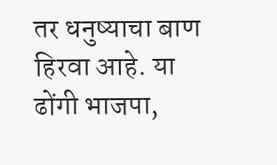तर धनुष्याचा बाण हिरवा आहे. या ढोंगी भाजपा,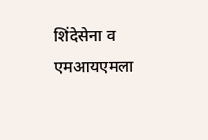शिंदेसेना व एमआयएमला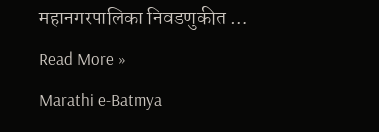महानगरपालिका निवडणुकीत …
Read More »
Marathi e-Batmya